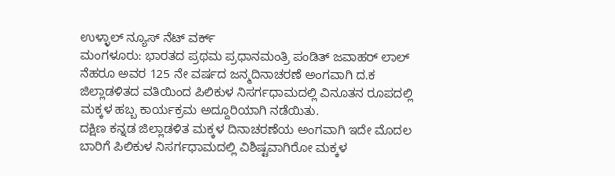ಉಳ್ಳಾಲ್ ನ್ಯೂಸ್ ನೆಟ್ ವರ್ಕ್
ಮಂಗಳೂರು: ಭಾರತದ ಪ್ರಥಮ ಪ್ರಧಾನಮಂತ್ರಿ ಪಂಡಿತ್ ಜವಾಹರ್ ಲಾಲ್ ನೆಹರೂ ಅವರ 125 ನೇ ವರ್ಷದ ಜನ್ಮದಿನಾಚರಣೆ ಅಂಗವಾಗಿ ದ.ಕ ಜಿಲ್ಲಾಡಳಿತದ ವತಿಯಿಂದ ಪಿಲಿಕುಳ ನಿಸರ್ಗಧಾಮದಲ್ಲಿ ವಿನೂತನ ರೂಪದಲ್ಲಿ ಮಕ್ಕಳ ಹಬ್ಬ ಕಾರ್ಯಕ್ರಮ ಅದ್ದೂರಿಯಾಗಿ ನಡೆಯಿತು.
ದಕ್ಷಿಣ ಕನ್ನಡ ಜಿಲ್ಲಾಡಳಿತ ಮಕ್ಕಳ ದಿನಾಚರಣೆಯ ಅಂಗವಾಗಿ ಇದೇ ಮೊದಲ ಬಾರಿಗೆ ಪಿಲಿಕುಳ ನಿಸರ್ಗಧಾಮದಲ್ಲಿ ವಿಶಿಷ್ಟವಾಗಿರೋ ಮಕ್ಕಳ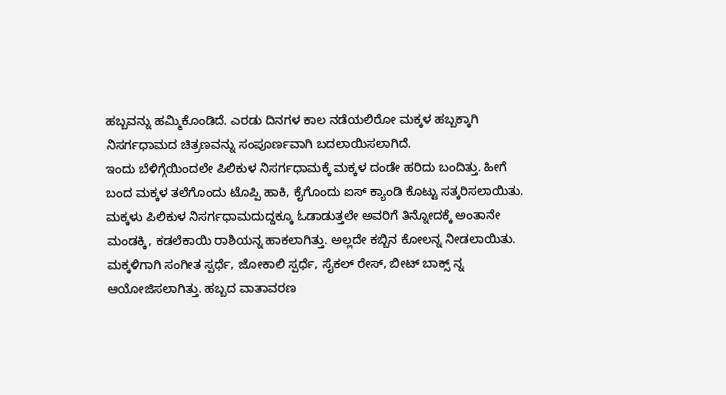ಹಬ್ಬವನ್ನು ಹಮ್ಮಿಕೊಂಡಿದೆ. ಎರಡು ದಿನಗಳ ಕಾಲ ನಡೆಯಲಿರೋ ಮಕ್ಕಳ ಹಬ್ಬಕ್ಕಾಗಿ ನಿಸರ್ಗಧಾಮದ ಚಿತ್ರಣವನ್ನು ಸಂಪೂರ್ಣವಾಗಿ ಬದಲಾಯಿಸಲಾಗಿದೆ.
ಇಂದು ಬೆಳಿಗ್ಗೆಯಿಂದಲೇ ಪಿಲಿಕುಳ ನಿಸರ್ಗಧಾಮಕ್ಕೆ ಮಕ್ಕಳ ದಂಡೇ ಹರಿದು ಬಂದಿತ್ತು. ಹೀಗೆ ಬಂದ ಮಕ್ಕಳ ತಲೆಗೊಂದು ಟೊಪ್ಪಿ ಹಾಕಿ, ಕೈಗೊಂದು ಐಸ್ ಕ್ಯಾಂಡಿ ಕೊಟ್ಟು ಸತ್ಕರಿಸಲಾಯಿತು. ಮಕ್ಕಳು ಪಿಲಿಕುಳ ನಿಸರ್ಗಧಾಮದುದ್ದಕ್ಕೂ ಓಡಾಡುತ್ತಲೇ ಅವರಿಗೆ ತಿನ್ನೋದಕ್ಕೆ ಅಂತಾನೇ ಮಂಡಕ್ಕಿ, ಕಡಲೆಕಾಯಿ ರಾಶಿಯನ್ನ ಹಾಕಲಾಗಿತ್ತು. ಅಲ್ಲದೇ ಕಬ್ಬಿನ ಕೋಲನ್ನ ನೀಡಲಾಯಿತು. ಮಕ್ಕಳಿಗಾಗಿ ಸಂಗೀತ ಸ್ಪರ್ಧೆ, ಜೋಕಾಲಿ ಸ್ಪರ್ಧೆ, ಸೈಕಲ್ ರೇಸ್, ಬೀಟ್ ಬಾಕ್ಸ್ ನ್ನ ಆಯೋಜಿಸಲಾಗಿತ್ತು. ಹಬ್ಬದ ವಾತಾವರಣ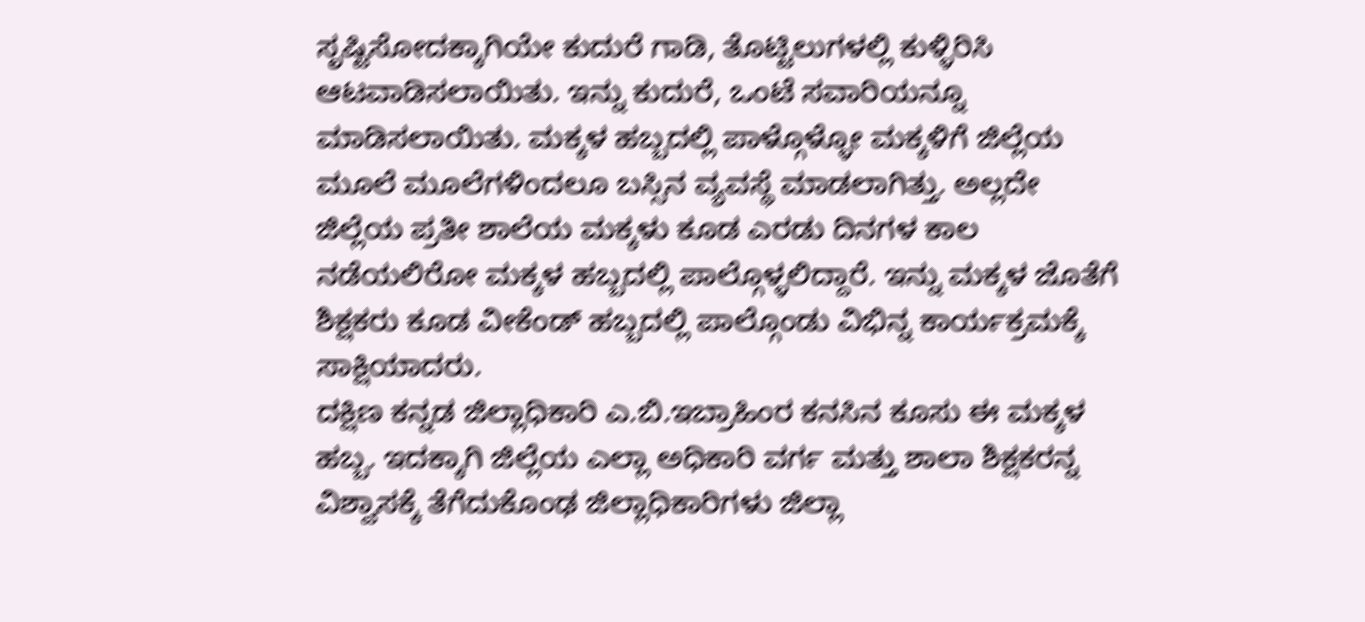ಸೃಷ್ಟಿಸೋದಕ್ಕಾಗಿಯೇ ಕುದುರೆ ಗಾಡಿ, ತೊಟ್ಟಿಲುಗಳಲ್ಲಿ ಕುಳ್ಳಿರಿಸಿ ಆಟವಾಡಿಸಲಾಯಿತು. ಇನ್ನು ಕುದುರೆ, ಒಂಟೆ ಸವಾರಿಯನ್ನೂ ಮಾಡಿಸಲಾಯಿತು. ಮಕ್ಕಳ ಹಬ್ಬದಲ್ಲಿ ಪಾಳ್ಗೊಳ್ಳೋ ಮಕ್ಕಳಿಗೆ ಜಿಲ್ಲೆಯ ಮೂಲೆ ಮೂಲೆಗಳಿಂದಲೂ ಬಸ್ಸಿನ ವ್ಯವಸ್ಥೆ ಮಾಡಲಾಗಿತ್ತು. ಅಲ್ಲದೇ ಜಿಲ್ಲೆಯ ಪ್ರತೀ ಶಾಲೆಯ ಮಕ್ಕಳು ಕೂಡ ಎರಡು ದಿನಗಳ ಕಾಲ ನಡೆಯಲಿರೋ ಮಕ್ಕಳ ಹಬ್ಬದಲ್ಲಿ ಪಾಲ್ಗೊಳ್ಳಲಿದ್ದಾರೆ. ಇನ್ನು ಮಕ್ಕಳ ಜೊತೆಗೆ ಶಿಕ್ಷಕರು ಕೂಡ ವೀಕೆಂಡ್ ಹಬ್ಬದಲ್ಲಿ ಪಾಲ್ಗೊಂಡು ವಿಭಿನ್ನ ಕಾರ್ಯಕ್ರಮಕ್ಕೆ ಸಾಕ್ಷಿಯಾದರು.
ದಕ್ಷಿಣ ಕನ್ನಡ ಜಿಲ್ಲಾಧಿಕಾರಿ ಎ.ಬಿ.ಇಬ್ರಾಹಿಂರ ಕನಸಿನ ಕೂಸು ಈ ಮಕ್ಕಳ ಹಬ್ಬ. ಇದಕ್ಕಾಗಿ ಜಿಲ್ಲೆಯ ಎಲ್ಲಾ ಅಧಿಕಾರಿ ವರ್ಗ ಮತ್ತು ಶಾಲಾ ಶಿಕ್ಷಕರನ್ನ ವಿಶ್ವಾಸಕ್ಕೆ ತೆಗೆದುಕೊಂಢ ಜಿಲ್ಲಾಧಿಕಾರಿಗಳು ಜಿಲ್ಲಾ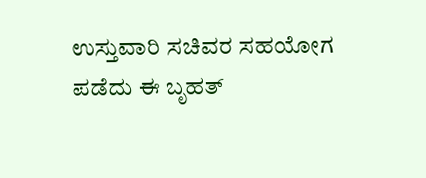ಉಸ್ತುವಾರಿ ಸಚಿವರ ಸಹಯೋಗ ಪಡೆದು ಈ ಬೃಹತ್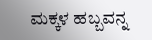ಮಕ್ಕಳ ಹಬ್ಬವನ್ನ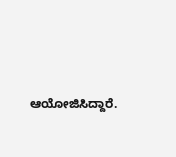ಆಯೋಜಿಸಿದ್ದಾರೆ.